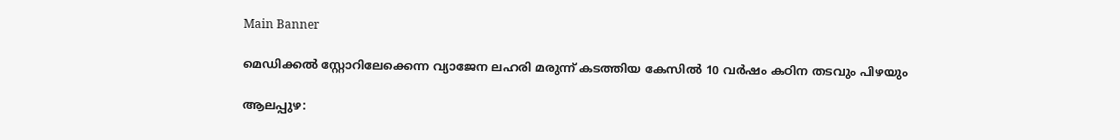Main Banner

മെഡിക്കല്‍ സ്റ്റോറിലേക്കെന്ന വ്യാജേന ലഹരി മരുന്ന് കടത്തിയ കേസില്‍ 10 വര്‍ഷം കഠിന തടവും പിഴയും

ആലപ്പുഴ: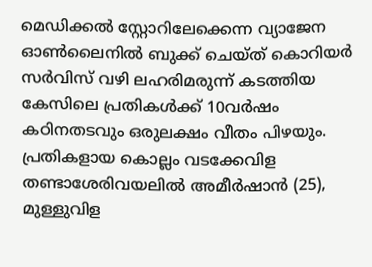മെഡിക്കല്‍ സ്റ്റോറിലേക്കെന്ന വ്യാജേന ഓണ്‍ലൈനില്‍ ബുക്ക് ചെയ്ത് കൊറിയര്‍ സര്‍വിസ് വഴി ലഹരിമരുന്ന് കടത്തിയ കേസിലെ പ്രതികള്‍ക്ക് 10വര്‍ഷം കഠിനതടവും ഒരുലക്ഷം വീതം പിഴയും. പ്രതികളായ കൊല്ലം വടക്കേവിള തണ്ടാശേരിവയലില്‍ അമീര്‍ഷാന്‍ (25), മുള്ളുവിള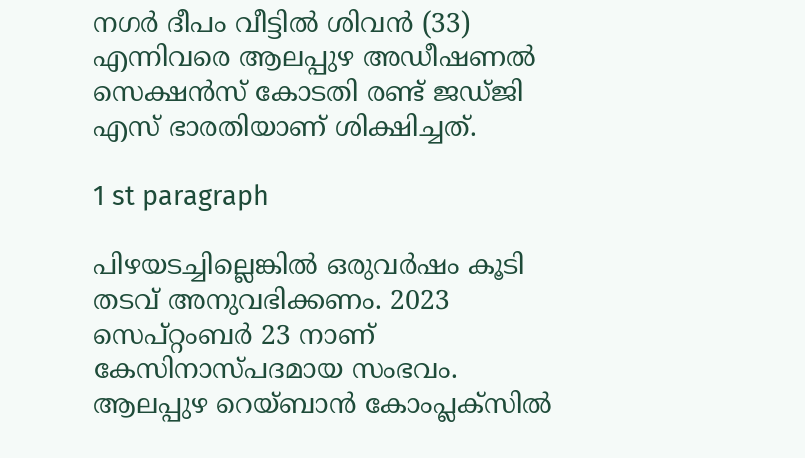നഗര്‍ ദീപം വീട്ടില്‍ ശിവന്‍ (33) എന്നിവരെ ആലപ്പുഴ അഡീഷണല്‍ സെക്ഷന്‍സ് കോടതി രണ്ട് ജഡ്ജി എസ് ഭാരതിയാണ് ശിക്ഷിച്ചത്.

1 st paragraph

പിഴയടച്ചില്ലെങ്കില്‍ ഒരുവര്‍ഷം കൂടി തടവ് അനുവഭിക്കണം. 2023 സെപ്റ്റംബര്‍ 23 നാണ് കേസിനാസ്പദമായ സംഭവം. ആലപ്പുഴ റെയ്ബാന്‍ കോംപ്ലക്‌സില്‍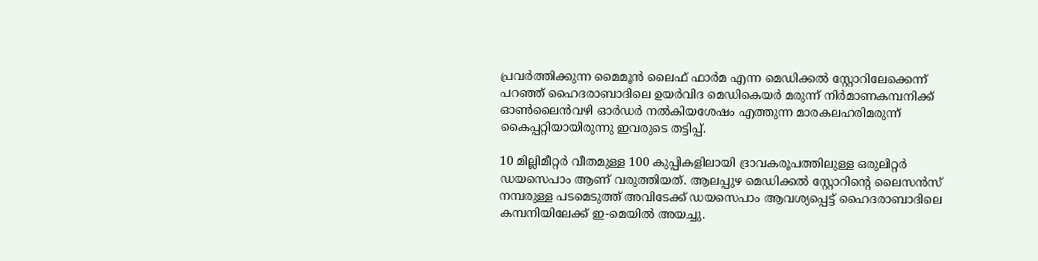പ്രവര്‍ത്തിക്കുന്ന മൈമൂന്‍ ലൈഫ് ഫാര്‍മ എന്ന മെഡിക്കല്‍ സ്റ്റോറിലേക്കെന്ന് പറഞ്ഞ് ഹൈദരാബാദിലെ ഉയര്‍വിദ മെഡികെയര്‍ മരുന്ന് നിര്‍മാണകമ്പനിക്ക് ഓണ്‍ലൈന്‍വഴി ഓര്‍ഡര്‍ നല്‍കിയശേഷം എത്തുന്ന മാരകലഹരിമരുന്ന് കൈപ്പറ്റിയായിരുന്നു ഇവരുടെ തട്ടിപ്പ്.

10 മില്ലിമീറ്റര്‍ വീതമുള്ള 100 കുപ്പികളിലായി ദ്രാവകരൂപത്തിലുള്ള ഒരുലിറ്റര്‍ ഡയസെപാം ആണ് വരുത്തിയത്. ആലപ്പുഴ മെഡിക്കല്‍ സ്റ്റോറിന്റെ ലൈസന്‍സ് നമ്പരുള്ള പടമെടുത്ത് അവിടേക്ക് ഡയസെപാം ആവശ്യപ്പെട്ട് ഹൈദരാബാദിലെ കമ്പനിയിലേക്ക് ഇ-മെയില്‍ അയച്ചു.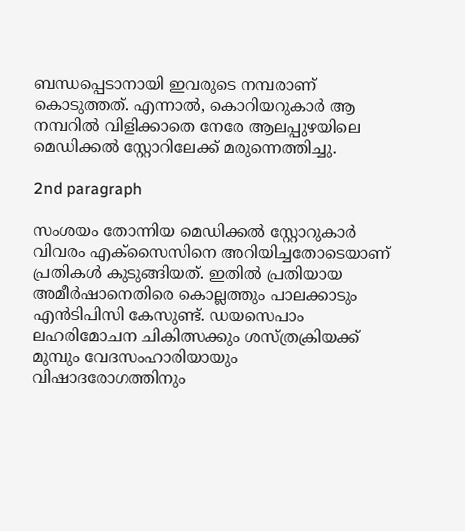ബന്ധപ്പെടാനായി ഇവരുടെ നമ്പരാണ് കൊടുത്തത്. എന്നാല്‍, കൊറിയറുകാര്‍ ആ നമ്പറില്‍ വിളിക്കാതെ നേരേ ആലപ്പുഴയിലെ മെഡിക്കല്‍ സ്റ്റോറിലേക്ക് മരുന്നെത്തിച്ചു.

2nd paragraph

സംശയം തോന്നിയ മെഡിക്കല്‍ സ്റ്റോറുകാര്‍ വിവരം എക്‌സൈസിനെ അറിയിച്ചതോടെയാണ് പ്രതികള്‍ കുടുങ്ങിയത്. ഇതില്‍ പ്രതിയായ അമീര്‍ഷാനെതിരെ കൊല്ലത്തും പാലക്കാടും എന്‍ടിപിസി കേസുണ്ട്. ഡയസെപാം ലഹരിമോചന ചികിത്സക്കും ശസ്ത്രക്രിയക്ക് മുമ്പും വേദസംഹാരിയായും വിഷാദരോഗത്തിനും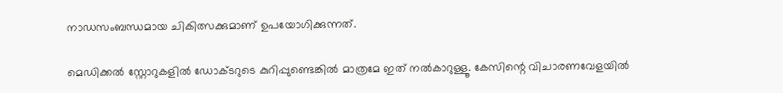നാഡസംബന്ധമായ ചികിത്സക്കുമാണ് ഉപയോഗിക്കുന്നത്.

മെഡിക്കല്‍ സ്റ്റോറുകളില്‍ ഡോക്ടറുടെ കുറിപ്പുണ്ടെങ്കില്‍ മാത്രമേ ഇത് നല്‍കാറുള്ളൂ. കേസിന്റെ വിചാരണവേളയില്‍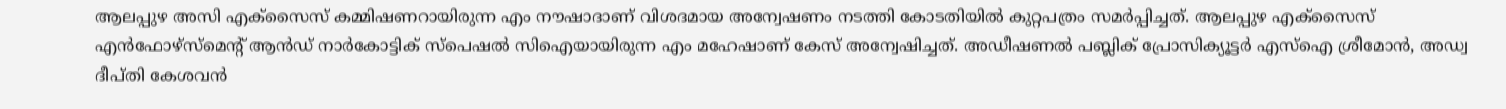ആലപ്പുഴ അസി എക്‌സൈസ് കമ്മിഷണറായിരുന്ന എം നൗഷാദാണ് വിശദമായ അന്വേഷണം നടത്തി കോടതിയില്‍ കുറ്റപത്രം സമര്‍പ്പിച്ചത്. ആലപ്പുഴ എക്‌സൈസ് എന്‍ഫോഴ്‌സ്‌മെന്റ് ആന്‍ഡ് നാര്‍കോട്ടിക് സ്‌പെഷല്‍ സിഐയായിരുന്ന എം മഹേഷാണ് കേസ് അന്വേഷിച്ചത്. അഡീഷണല്‍ പബ്ലിക് പ്രോസിക്യൂട്ടര്‍ എസ്‌ഐ ശ്രീമോന്‍, അഡ്വ ദീപ്തി കേശവന്‍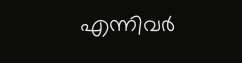എന്നിവര്‍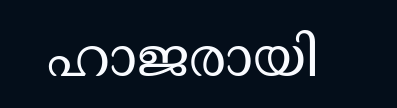ഹാജരായി